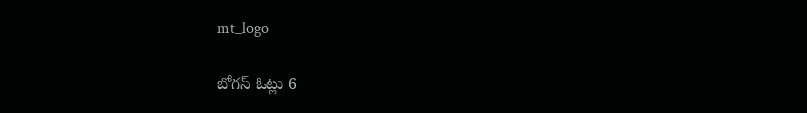mt_logo

బోగస్ ఓట్లు 6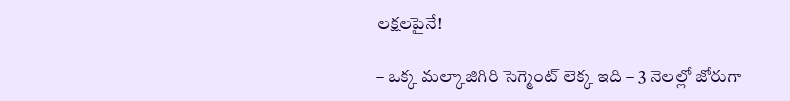లక్షలపైనే!

– ఒక్క మల్కాజిగిరి సెగ్మెంట్ లెక్క ఇది – 3 నెలల్లో జోరుగా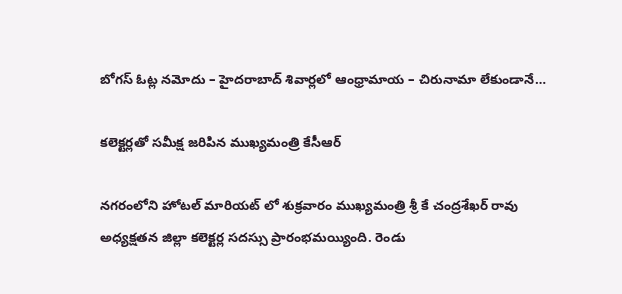బోగస్ ఓట్ల నమోదు – హైదరాబాద్ శివార్లలో ఆంధ్రామాయ – చిరునామా లేకుండానే…

కలెక్టర్లతో సమీక్ష జరిపిన ముఖ్యమంత్రి కేసీఆర్

నగరంలోని హోటల్ మారియట్ లో శుక్రవారం ముఖ్యమంత్రి శ్రీ కే చంద్రశేఖర్ రావు అధ్యక్షతన జిల్లా కలెక్టర్ల సదస్సు ప్రారంభమయ్యింది. రెండు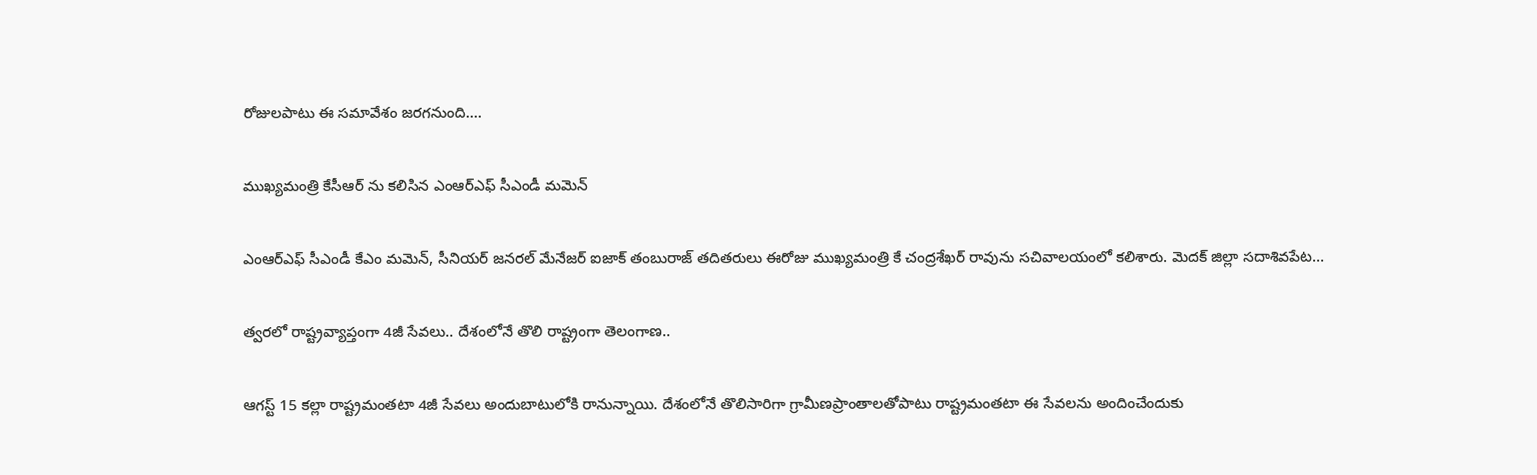రోజులపాటు ఈ సమావేశం జరగనుంది.…

ముఖ్యమంత్రి కేసీఆర్ ను కలిసిన ఎంఆర్ఎఫ్ సీఎండీ మమెన్

ఎంఆర్ఎఫ్ సీఎండీ కేఎం మమెన్, సీనియర్ జనరల్ మేనేజర్ ఐజాక్ తంబురాజ్ తదితరులు ఈరోజు ముఖ్యమంత్రి కే చంద్రశేఖర్ రావును సచివాలయంలో కలిశారు. మెదక్ జిల్లా సదాశివపేట…

త్వరలో రాష్ట్రవ్యాప్తంగా 4జీ సేవలు.. దేశంలోనే తొలి రాష్ట్రంగా తెలంగాణ..

ఆగస్ట్ 15 కల్లా రాష్ట్రమంతటా 4జీ సేవలు అందుబాటులోకి రానున్నాయి. దేశంలోనే తొలిసారిగా గ్రామీణప్రాంతాలతోపాటు రాష్ట్రమంతటా ఈ సేవలను అందించేందుకు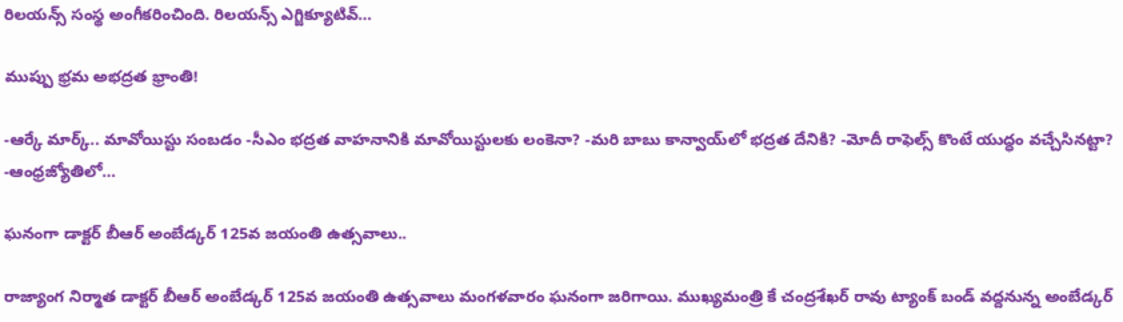రిలయన్స్ సంస్థ అంగీకరించింది. రిలయన్స్ ఎగ్జిక్యూటివ్…

ముప్పు భ్రమ అభద్రత భ్రాంతి!

-ఆర్కే మార్క్.. మావోయిస్టు సంబడం -సీఎం భద్రత వాహనానికి మావోయిస్టులకు లంకెనా? -మరి బాబు కాన్వాయ్‌లో భద్రత దేనికి? -మోదీ రాఫెల్స్ కొంటే యుద్ధం వచ్చేసినట్టా? -ఆంధ్రజ్యోతిలో…

ఘనంగా డాక్టర్ బీఆర్ అంబేడ్కర్ 125వ జయంతి ఉత్సవాలు..

రాజ్యాంగ నిర్మాత డాక్టర్ బీఆర్ అంబేడ్కర్ 125వ జయంతి ఉత్సవాలు మంగళవారం ఘనంగా జరిగాయి. ముఖ్యమంత్రి కే చంద్రశేఖర్ రావు ట్యాంక్ బండ్ వద్దనున్న అంబేడ్కర్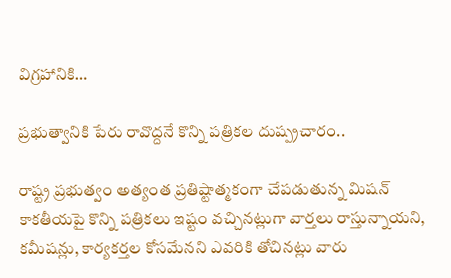విగ్రహానికి…

ప్రభుత్వానికి పేరు రావొద్దనే కొన్ని పత్రికల దుష్ప్రచారం..

రాష్ట్ర ప్రభుత్వం అత్యంత ప్రతిష్టాత్మకంగా చేపడుతున్న మిషన్ కాకతీయపై కొన్ని పత్రికలు ఇష్టం వచ్చినట్లుగా వార్తలు రాస్తున్నాయని, కమీషన్లు, కార్యకర్తల కోసమేనని ఎవరికి తోచినట్లు వారు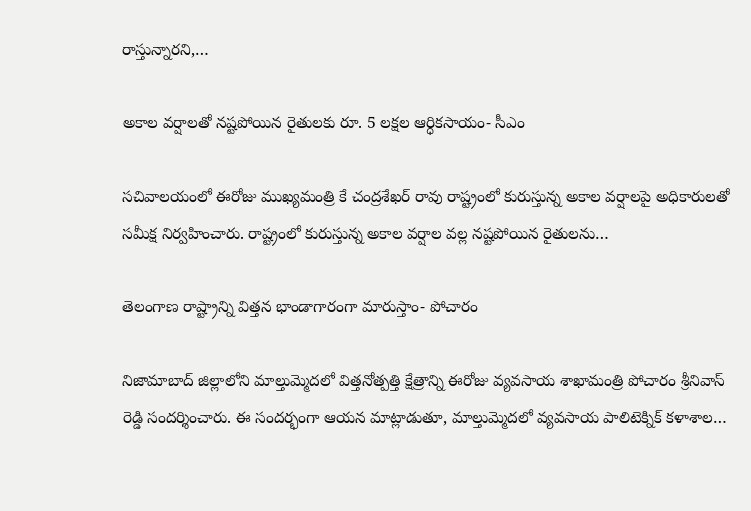రాస్తున్నారని,…

అకాల వర్షాలతో నష్టపోయిన రైతులకు రూ. 5 లక్షల ఆర్ధికసాయం- సీఎం

సచివాలయంలో ఈరోజు ముఖ్యమంత్రి కే చంద్రశేఖర్ రావు రాష్ట్రంలో కురుస్తున్న అకాల వర్షాలపై అధికారులతో సమీక్ష నిర్వహించారు. రాష్ట్రంలో కురుస్తున్న అకాల వర్షాల వల్ల నష్టపోయిన రైతులను…

తెలంగాణ రాష్ట్రాన్ని విత్తన భాండాగారంగా మారుస్తాం- పోచారం

నిజామాబాద్ జిల్లాలోని మాల్తుమ్మెదలో విత్తనోత్పత్తి క్షేత్రాన్ని ఈరోజు వ్యవసాయ శాఖామంత్రి పోచారం శ్రీనివాస్ రెడ్డి సందర్శించారు. ఈ సందర్భంగా ఆయన మాట్లాడుతూ, మాల్తుమ్మెదలో వ్యవసాయ పాలిటెక్నిక్ కళాశాల…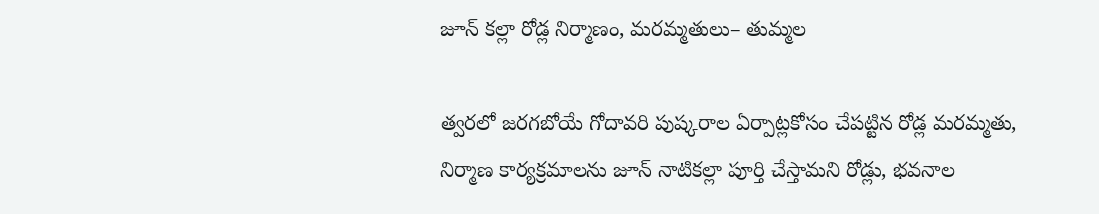జూన్ కల్లా రోడ్ల నిర్మాణం, మరమ్మతులు– తుమ్మల

త్వరలో జరగబోయే గోదావరి పుష్కరాల ఏర్పాట్లకోసం చేపట్టిన రోడ్ల మరమ్మతు, నిర్మాణ కార్యక్రమాలను జూన్ నాటికల్లా పూర్తి చేస్తామని రోడ్లు, భవనాల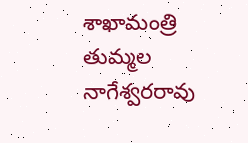శాఖామంత్రి తుమ్మల నాగేశ్వరరావు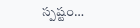స్పష్టం…